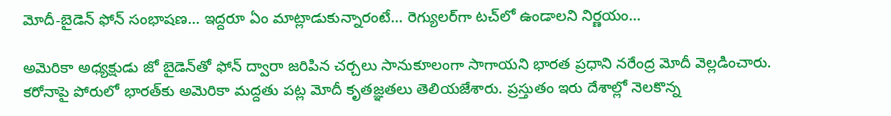మోదీ-బైడెన్ ఫోన్ సంభాషణ... ఇద్దరూ ఏం మాట్లాడుకున్నారంటే... రెగ్యులర్‌గా టచ్‌లో ఉండాలని నిర్ణయం...

అమెరికా అధ్యక్షుడు జో బైడెన్‌తో ఫోన్ ద్వారా జరిపిన చర్చలు సానుకూలంగా సాగాయని భారత ప్రధాని నరేంద్ర మోదీ వెల్లడించారు. కరోనాపై పోరులో భారత్‌కు అమెరికా మద్దతు పట్ల మోదీ కృతజ్ఞతలు తెలియజేశారు. ప్రస్తుతం ఇరు దేశాల్లో నెలకొన్న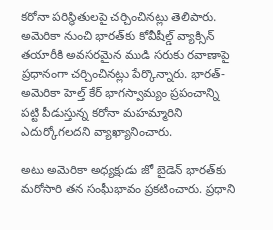కరోనా పరిస్థితులపై చర్చించినట్లు తెలిపారు. అమెరికా నుంచి భారత్‌కు కోవీషీల్డ్ వ్యాక్సిన్ తయారీకి అవసరమైన ముడి సరుకు రవాణాపై ప్రధానంగా చర్చించినట్లు పేర్కొన్నారు. భారత్-అమెరికా హెల్త్ కేర్ భాగస్వామ్యం ప్రపంచాన్ని పట్టి పీడుస్తున్న కరోనా మహమ్మారిని ఎదుర్కోగలదని వ్యాఖ్యానించారు.

అటు అమెరికా అధ్యక్షుడు జో బైడెన్ భారత్‌కు మరోసారి తన సంఘీభావం ప్రకటించారు. ప్రధాని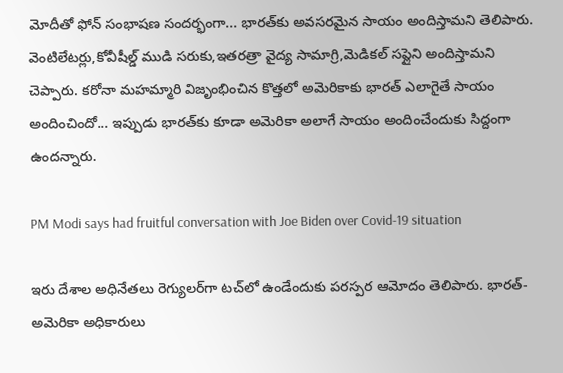మోదీతో ఫోన్ సంభాషణ సందర్భంగా... భారత్‌కు అవసరమైన సాయం అందిస్తామని తెలిపారు. వెంటిలేటర్లు,కోవీషీల్డ్ ముడి సరుకు,ఇతరత్రా వైద్య సామాగ్రి,మెడికల్ సప్లైని అందిస్తామని చెప్పారు. కరోనా మహమ్మారి విజృంభించిన కొత్తలో అమెరికాకు భారత్ ఎలాగైతే సాయం అందించిందో... ఇప్పుడు భారత్‌కు కూడా అమెరికా అలాగే సాయం అందించేందుకు సిద్దంగా ఉందన్నారు.

PM Modi says had fruitful conversation with Joe Biden over Covid-19 situation

ఇరు దేశాల అధినేతలు రెగ్యులర్‌గా టచ్‌లో ఉండేందుకు పరస్పర ఆమోదం తెలిపారు. భారత్-అమెరికా అధికారులు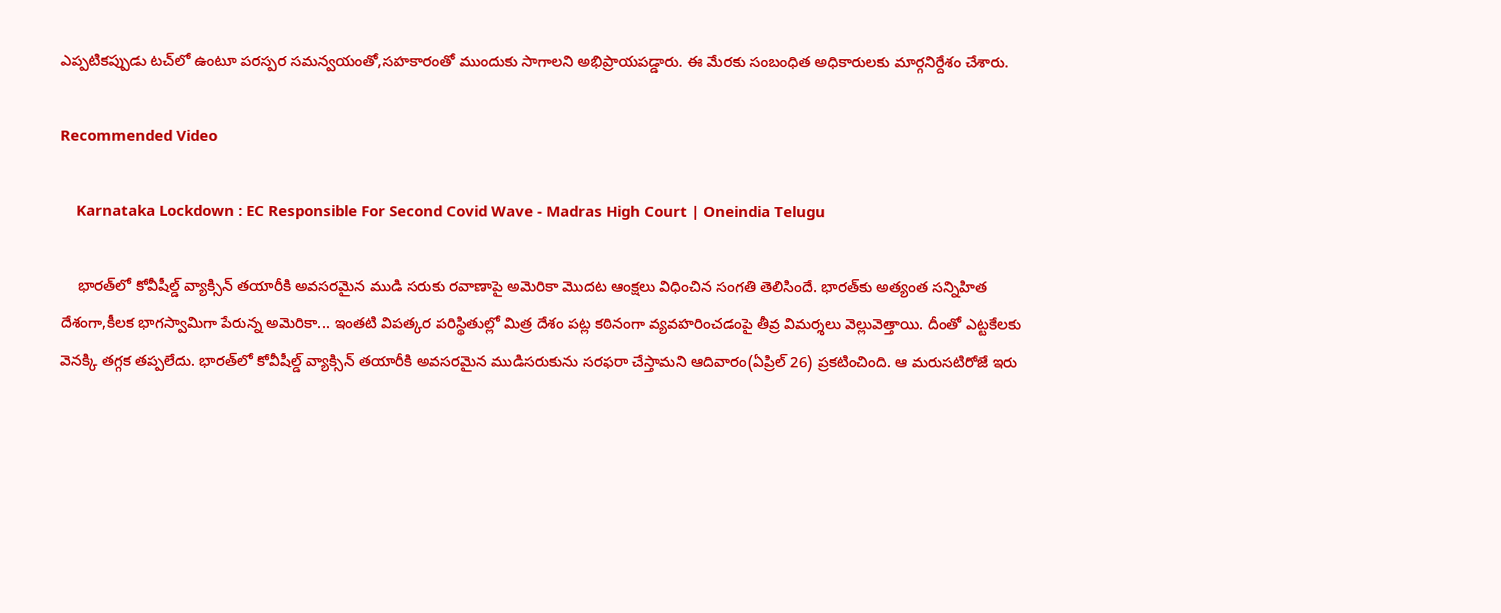ఎప్పటికప్పుడు టచ్‌లో ఉంటూ పరస్పర సమన్వయంతో,సహకారంతో ముందుకు సాగాలని అభిప్రాయపడ్డారు. ఈ మేరకు సంబంధిత అధికారులకు మార్గనిర్దేశం చేశారు.

Recommended Video

    Karnataka Lockdown : EC Responsible For Second Covid Wave - Madras High Court | Oneindia Telugu

    భారత్‌లో కోవీషీల్డ్ వ్యాక్సిన్ తయారీకి అవసరమైన ముడి సరుకు రవాణాపై అమెరికా మొదట ఆంక్షలు విధించిన సంగతి తెలిసిందే. భారత్‌కు అత్యంత సన్నిహిత దేశంగా,కీలక భాగస్వామిగా పేరున్న అమెరికా... ఇంతటి విపత్కర పరిస్థితుల్లో మిత్ర దేశం పట్ల కఠినంగా వ్యవహరించడంపై తీవ్ర విమర్శలు వెల్లువెత్తాయి. దీంతో ఎట్టకేలకు వెనక్కి తగ్గక తప్పలేదు. భారత్‌లో కోవీషీల్డ్ వ్యాక్సిన్ తయారీకి అవసరమైన ముడిసరుకును సరఫరా చేస్తామని ఆదివారం(ఏప్రిల్ 26) ప్రకటించింది. ఆ మరుసటిరోజే ఇరు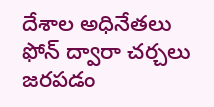దేశాల అధినేతలు ఫోన్ ద్వారా చర్చలు జరపడం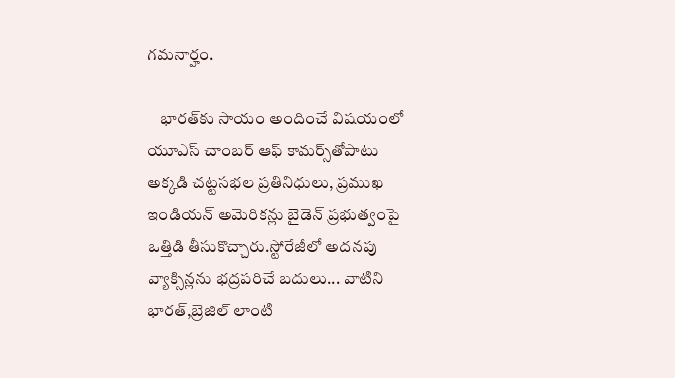గమనార్హం.

    భారత్‌కు సాయం అందించే విషయంలో యూఎస్ చాంబ‌ర్ ఆఫ్ కామ‌ర్స్‌తోపాటు అక్క‌డి చ‌ట్ట‌స‌భ‌ల ప్ర‌తినిధులు, ప్ర‌ముఖ ఇండియ‌న్ అమెరిక‌న్లు బైడెన్ ప్ర‌భుత్వంపై ఒత్తిడి తీసుకొచ్చారు.స్టోరేజీలో అదనపు వ్యాక్సిన్లను భద్రపరిచే బదులు... వాటిని భారత్,బ్రెజిల్ లాంటి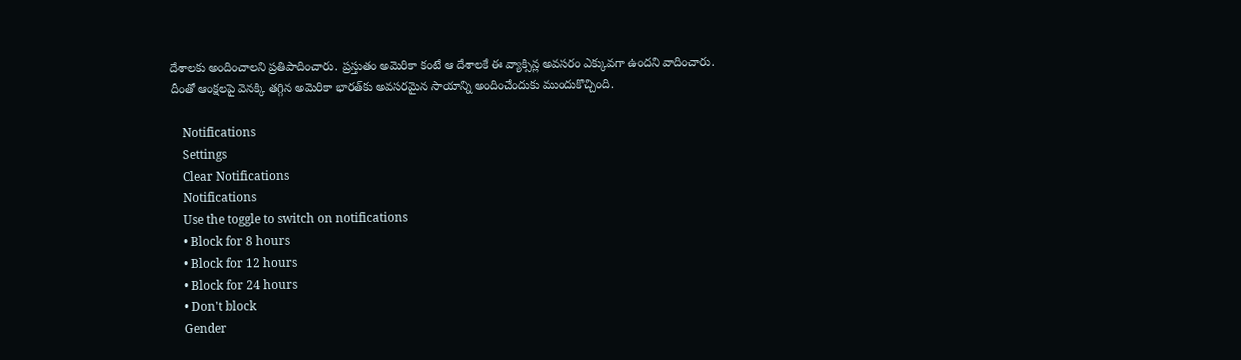దేశాలకు అందించాలని ప్రతిపాదించారు. ప్రస్తుతం అమెరికా కంటే ఆ దేశాలకే ఈ వ్యాక్సిన్ల అవసరం ఎక్కువగా ఉందని వాదించారు. దీంతో ఆంక్షలపై వెనక్కి తగ్గిన అమెరికా భారత్‌కు అవసరమైన సాయాన్ని అందించేందుకు ముందుకొచ్చింది.

    Notifications
    Settings
    Clear Notifications
    Notifications
    Use the toggle to switch on notifications
    • Block for 8 hours
    • Block for 12 hours
    • Block for 24 hours
    • Don't block
    Gender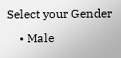Select your Gender
    • Male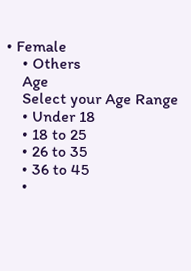• Female
    • Others
    Age
    Select your Age Range
    • Under 18
    • 18 to 25
    • 26 to 35
    • 36 to 45
    •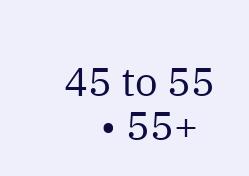45 to 55
    • 55+